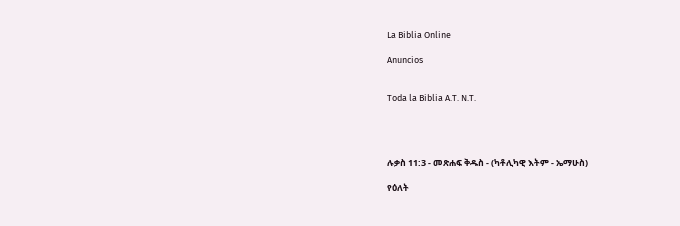La Biblia Online

Anuncios


Toda la Biblia A.T. N.T.




ሉቃስ 11:3 - መጽሐፍ ቅዱስ - (ካቶሊካዊ እትም - ኤማሁስ)

የዕለት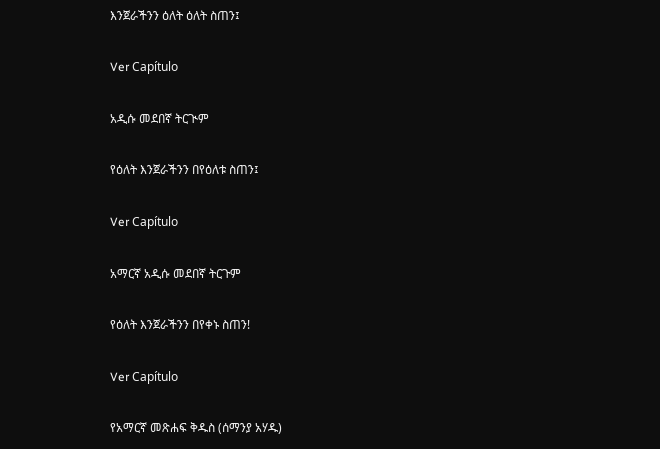እንጀራችንን ዕለት ዕለት ስጠን፤

Ver Capítulo

አዲሱ መደበኛ ትርጒም

የዕለት እንጀራችንን በየዕለቱ ስጠን፤

Ver Capítulo

አማርኛ አዲሱ መደበኛ ትርጉም

የዕለት እንጀራችንን በየቀኑ ስጠን!

Ver Capítulo

የአማርኛ መጽሐፍ ቅዱስ (ሰማንያ አሃዱ)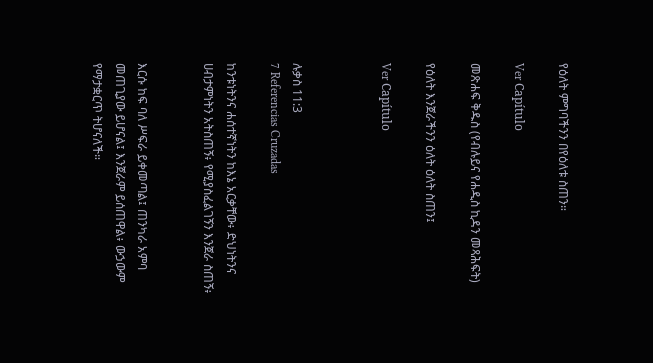የዕለት ምግባችንን በየዕለቱ ስጠን።

Ver Capítulo

መጽሐፍ ቅዱስ (የብሉይና የሐዲስ ኪዳን መጻሕፍት)

የዕለት እንጀራችንን ዕለት ዕለት ስጠን፤

Ver Capítulo



ሉቃስ 11:3
7 Referencias Cruzadas

ከንቱነትንና ሐሰተኛነትን ከእኔ አርቃቸው፥ ድህነትንና ሀብታምነትን አትስጠኝ፥ የሚያስፈልገኝን እንጀራ ስጠኝ፥


እርሱ ከፍ ባለ ሥፍራ ይቀመጣል፤ ጠንካራ አምባ መጠጊያው ይሆናል፤ እንጀራም ይሰጠዋል፥ ውኃውም የማታቋርጥ ትሆናለች።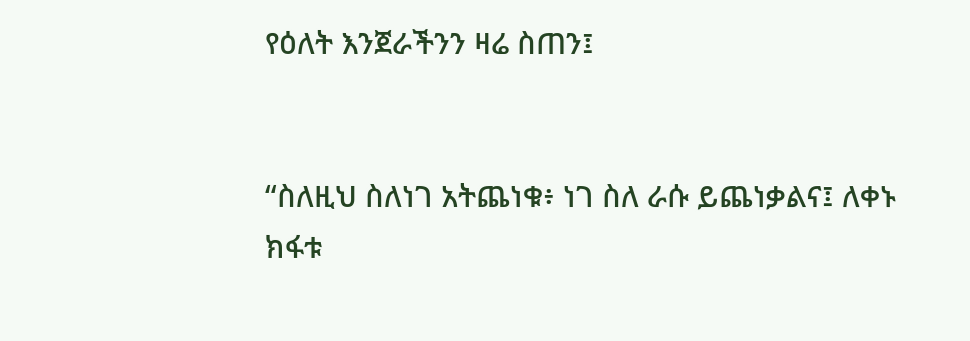የዕለት እንጀራችንን ዛሬ ስጠን፤


“ስለዚህ ስለነገ አትጨነቁ፥ ነገ ስለ ራሱ ይጨነቃልና፤ ለቀኑ ክፋቱ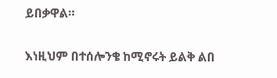ይበቃዋል።


እነዚህም በተሰሎንቄ ከሚኖሩት ይልቅ ልበ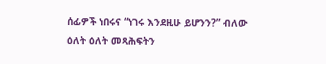ሰፊዎች ነበሩና “ነገሩ እንደዚሁ ይሆንን?” ብለው ዕለት ዕለት መጻሕፍትን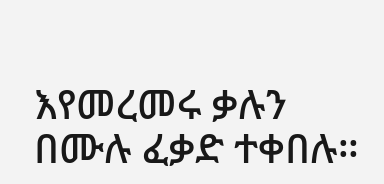እየመረመሩ ቃሉን በሙሉ ፈቃድ ተቀበሉ።